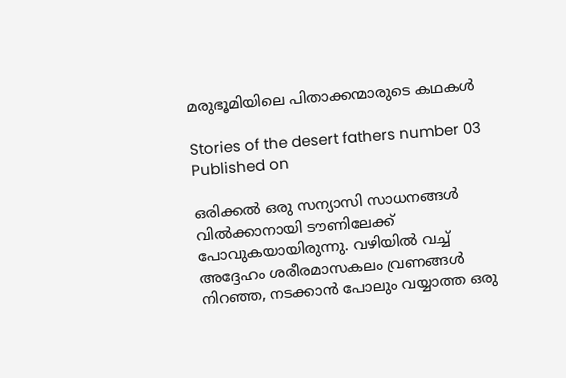മരുഭൂമിയിലെ പിതാക്കന്മാരുടെ കഥകൾ

Stories of the desert fathers number 03
Published on

ഒരിക്കൽ ഒരു സന്യാസി സാധനങ്ങൾ വിൽക്കാനായി ടൗണിലേക്ക് പോവുകയായിരുന്നു. വഴിയിൽ വച്ച് അദ്ദേഹം ശരീരമാസകലം വ്രണങ്ങൾ നിറഞ്ഞ, നടക്കാൻ പോലും വയ്യാത്ത ഒരു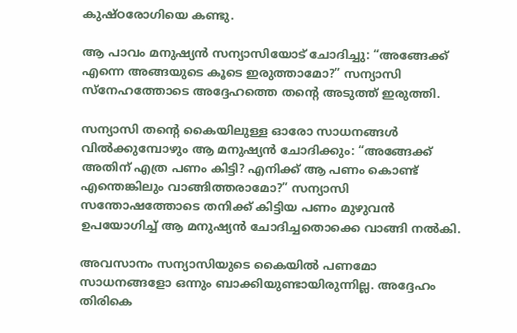കുഷ്ഠരോഗിയെ കണ്ടു.

ആ പാവം മനുഷ്യൻ സന്യാസിയോട് ചോദിച്ചു: “അങ്ങേക്ക് എന്നെ അങ്ങയുടെ കൂടെ ഇരുത്താമോ?” സന്യാസി സ്നേഹത്തോടെ അദ്ദേഹത്തെ തന്റെ അടുത്ത് ഇരുത്തി.

സന്യാസി തന്റെ കൈയിലുള്ള ഓരോ സാധനങ്ങൾ വിൽക്കുമ്പോഴും ആ മനുഷ്യൻ ചോദിക്കും: “അങ്ങേക്ക് അതിന് എത്ര പണം കിട്ടി? എനിക്ക് ആ പണം കൊണ്ട് എന്തെങ്കിലും വാങ്ങിത്തരാമോ?” സന്യാസി സന്തോഷത്തോടെ തനിക്ക് കിട്ടിയ പണം മുഴുവൻ ഉപയോഗിച്ച് ആ മനുഷ്യൻ ചോദിച്ചതൊക്കെ വാങ്ങി നൽകി.

അവസാനം സന്യാസിയുടെ കൈയിൽ പണമോ സാധനങ്ങളോ ഒന്നും ബാക്കിയുണ്ടായിരുന്നില്ല. അദ്ദേഹം തിരികെ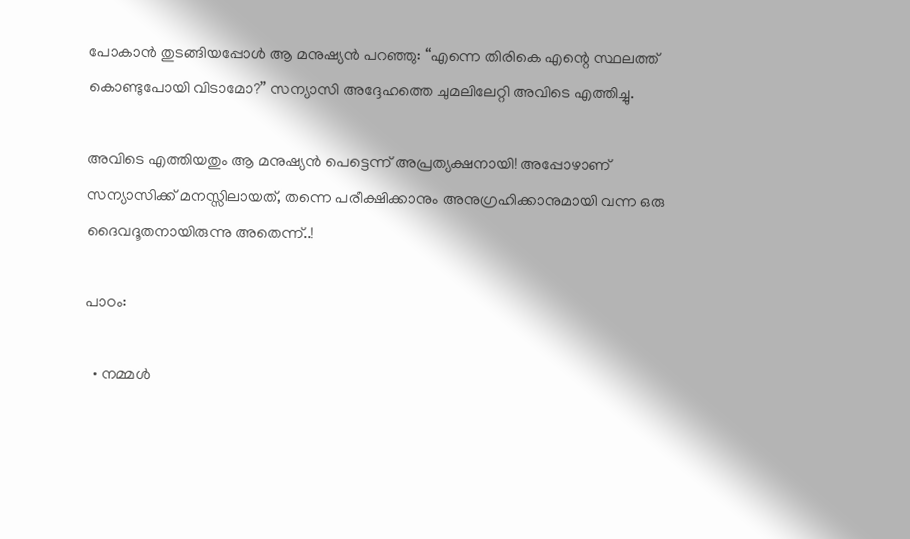പോകാൻ തുടങ്ങിയപ്പോൾ ആ മനുഷ്യൻ പറഞ്ഞു: “എന്നെ തിരികെ എന്റെ സ്ഥലത്ത് കൊണ്ടുപോയി വിടാമോ?” സന്യാസി അദ്ദേഹത്തെ ചുമലിലേറ്റി അവിടെ എത്തിച്ചു.

അവിടെ എത്തിയതും ആ മനുഷ്യൻ പെട്ടെന്ന് അപ്രത്യക്ഷനായി! അപ്പോഴാണ് സന്യാസിക്ക് മനസ്സിലായത്, തന്നെ പരീക്ഷിക്കാനും അനുഗ്രഹിക്കാനുമായി വന്ന ഒരു ദൈവദൂതനായിരുന്നു അതെന്ന്..!

പാഠം:

  • നമ്മൾ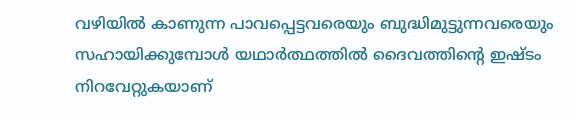വഴിയിൽ കാണുന്ന പാവപ്പെട്ടവരെയും ബുദ്ധിമുട്ടുന്നവരെയും സഹായിക്കുമ്പോൾ യഥാർത്ഥത്തിൽ ദൈവത്തിൻ്റെ ഇഷ്ടം നിറവേറ്റുകയാണ്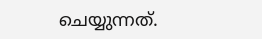ചെയ്യുന്നത്.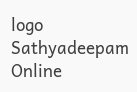logo
Sathyadeepam Online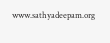www.sathyadeepam.org